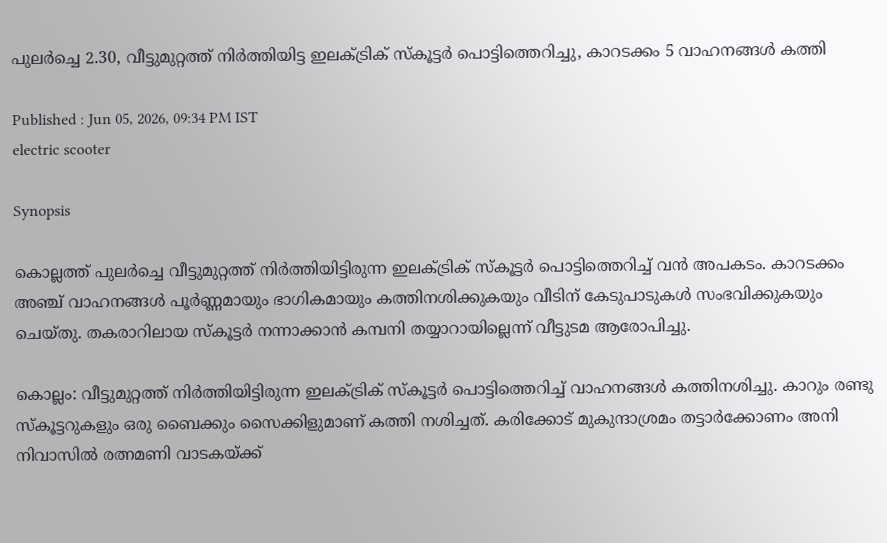പുലർച്ചെ 2.30, വീട്ടുമുറ്റത്ത് നിർത്തിയിട്ട ഇലക്ട്രിക് സ്കൂട്ടർ പൊട്ടിത്തെറിച്ചു, കാറടക്കം 5 വാഹനങ്ങൾ കത്തി

Published : Jun 05, 2026, 09:34 PM IST
electric scooter

Synopsis

കൊല്ലത്ത് പുലർച്ചെ വീട്ടുമുറ്റത്ത് നിർത്തിയിട്ടിരുന്ന ഇലക്ട്രിക് സ്കൂട്ടർ പൊട്ടിത്തെറിച്ച് വൻ അപകടം. കാറടക്കം അഞ്ച് വാഹനങ്ങൾ പൂർണ്ണമായും ഭാഗികമായും കത്തിനശിക്കുകയും വീടിന് കേടുപാടുകൾ സംഭവിക്കുകയും ചെയ്തു. തകരാറിലായ സ്കൂട്ടർ നന്നാക്കാൻ കമ്പനി തയ്യാറായില്ലെന്ന് വീട്ടുടമ ആരോപിച്ചു.

കൊല്ലം: വീട്ടുമുറ്റത്ത് നിർത്തിയിട്ടിരുന്ന ഇലക്ട്രിക് സ്കൂട്ടർ പൊട്ടിത്തെറിച്ച് വാഹനങ്ങൾ കത്തിനശിച്ചു. കാറും രണ്ടു സ്കൂട്ടറുകളും ഒരു ബൈക്കും സൈക്കിളുമാണ് കത്തി നശിച്ചത്. കരിക്കോട് മുകുന്ദാശ്രമം തട്ടാർക്കോണം അനി നിവാസിൽ രത്നമണി വാടകയ്ക്ക്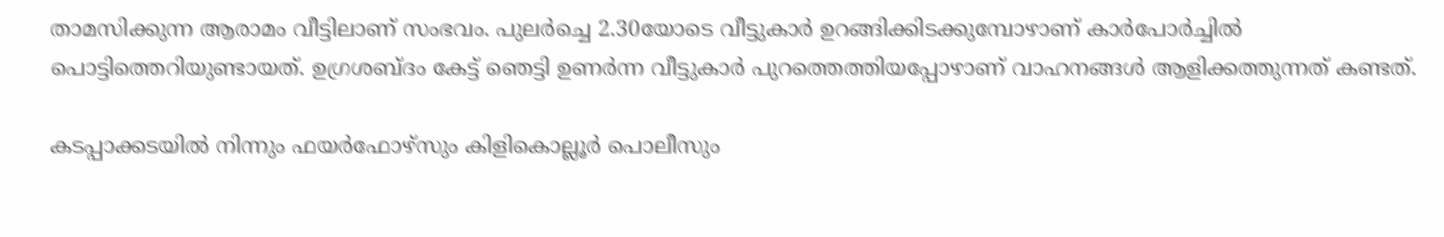താമസിക്കുന്ന ആരാമം വീട്ടിലാണ് സംഭവം. പുലർച്ചെ 2.30യോടെ വീട്ടുകാർ ഉറങ്ങിക്കിടക്കുമ്പോഴാണ് കാർപോർച്ചിൽ പൊട്ടിത്തെറിയുണ്ടായത്. ഉഗ്രശബ്ദം കേട്ട് ഞെട്ടി ഉണർന്ന വീട്ടുകാർ പുറത്തെത്തിയപ്പോഴാണ് വാഹനങ്ങൾ ആളിക്കത്തുന്നത് കണ്ടത്.

കടപ്പാക്കടയിൽ നിന്നും ഫയർഫോഴ്സും കിളികൊല്ലൂർ പൊലീസും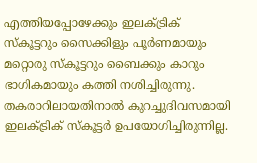എത്തിയപ്പോഴേക്കും ഇലക്ട്രിക് സ്കൂട്ടറും സൈക്കിളും പൂർണമായും മറ്റൊരു സ്കൂട്ടറും ബൈക്കും കാറും ഭാഗികമായും കത്തി നശിച്ചിരുന്നു. തകരാറിലായതിനാൽ കുറച്ചുദിവസമായി ഇലക്ട്രിക് സ്കൂട്ടർ ഉപയോഗിച്ചിരുന്നില്ല.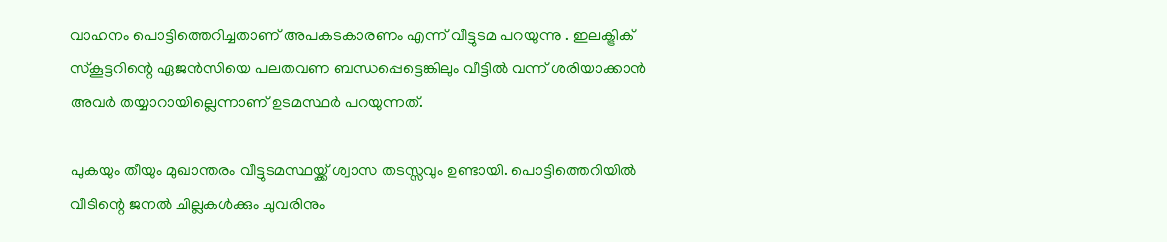വാഹനം പൊട്ടിത്തെറിച്ചതാണ് അപകടകാരണം എന്ന് വീട്ടുടമ പറയുന്നു . ഇലക്ട്രിക് സ്കൂട്ടറിന്റെ ഏജൻസിയെ പലതവണ ബന്ധപ്പെട്ടെങ്കിലും വീട്ടിൽ വന്ന് ശരിയാക്കാൻ അവർ തയ്യാറായില്ലെന്നാണ് ഉടമസ്ഥർ പറയുന്നത്.

പുകയും തീയും മുഖാന്തരം വീട്ടുടമസ്ഥയ്ക്ക് ശ്വാസ തടസ്സവും ഉണ്ടായി. പൊട്ടിത്തെറിയിൽ വീടിന്റെ ജനൽ ചില്ലകൾക്കും ചുവരിനും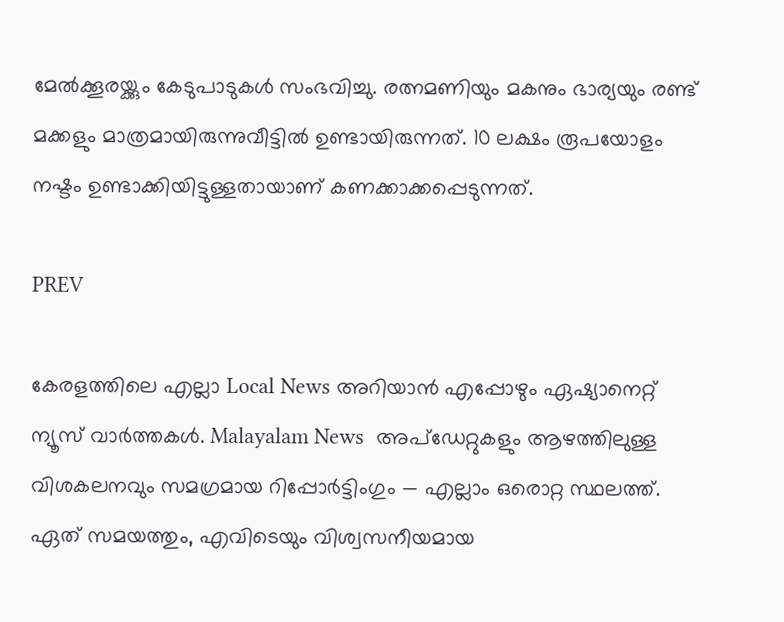മേൽക്കൂരയ്ക്കും കേടുപാടുകൾ സംഭവിച്ചു. രത്നമണിയും മകനും ഭാര്യയും രണ്ട് മക്കളും മാത്രമായിരുന്നുവീട്ടിൽ ഉണ്ടായിരുന്നത്. 10 ലക്ഷം രൂപയോളം നഷ്ടം ഉണ്ടാക്കിയിട്ടുള്ളതായാണ് കണക്കാക്കപ്പെടുന്നത്.

PREV

കേരളത്തിലെ എല്ലാ Local News അറിയാൻ എപ്പോഴും ഏഷ്യാനെറ്റ് ന്യൂസ് വാർത്തകൾ. Malayalam News  അപ്‌ഡേറ്റുകളും ആഴത്തിലുള്ള വിശകലനവും സമഗ്രമായ റിപ്പോർട്ടിംഗും — എല്ലാം ഒരൊറ്റ സ്ഥലത്ത്. ഏത് സമയത്തും, എവിടെയും വിശ്വസനീയമായ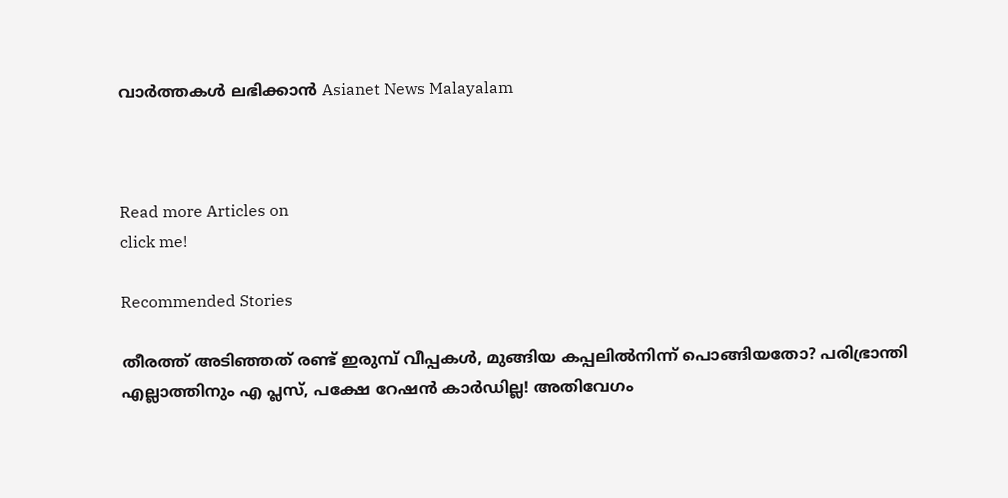വാർത്തകൾ ലഭിക്കാൻ Asianet News Malayalam



Read more Articles on
click me!

Recommended Stories

തീരത്ത് അടിഞ്ഞത് രണ്ട് ഇരുമ്പ് വീപ്പകൾ, മുങ്ങിയ കപ്പലിൽനിന്ന് പൊങ്ങിയതോ? പരിഭ്രാന്തി
എല്ലാത്തിനും എ പ്ലസ്, പക്ഷേ റേഷൻ കാ‍ർഡില്ല! അതിവേഗം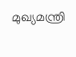മുഖ്യമന്ത്രി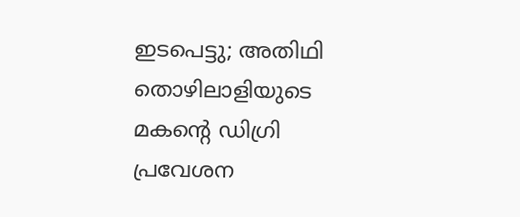ഇടപെട്ടു; അതിഥി തൊഴിലാളിയുടെ മകന്‍റെ ഡിഗ്രി പ്രവേശന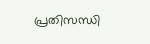പ്രതിസന്ധി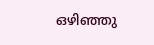ഒഴിഞ്ഞു